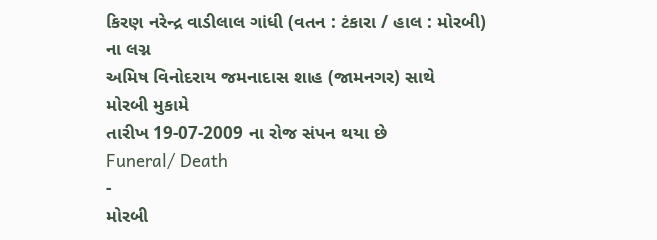કિરણ નરેન્દ્ર વાડીલાલ ગાંધી (વતન : ટંકારા / હાલ : મોરબી)
ના લગ્ન
અમિષ વિનોદરાય જમનાદાસ શાહ (જામનગર) સાથે
મોરબી મુકામે
તારીખ 19-07-2009 ના રોજ સંપન થયા છે
Funeral/ Death
-
મોરબી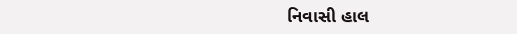નિવાસી હાલ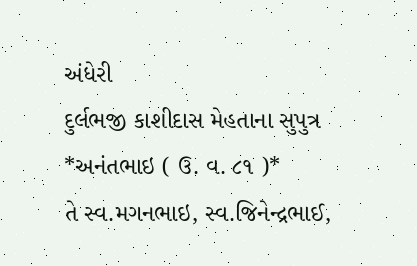અંધેરી
દુર્લભજી કાશીદાસ મેહતાના સુપુત્ર
*અનંતભાઇ ( ઉ. વ. ૮૧ )*
તે સ્વ.મગનભાઇ, સ્વ.જિનેન્દ્રભાઈ,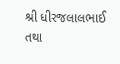શ્રી ધીરજલાલભાઈ તથા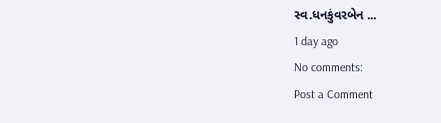સ્વ.ધનકુંવરબેન ...
1 day ago
No comments:
Post a Comment